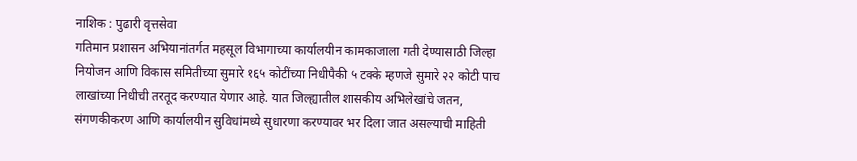नाशिक : पुढारी वृत्तसेवा
गतिमान प्रशासन अभियानांतर्गत महसूल विभागाच्या कार्यालयीन कामकाजाला गती देण्यासाठी जिल्हा नियोजन आणि विकास समितीच्या सुमारे १६५ कोटींच्या निधीपैकी ५ टक्के म्हणजे सुमारे २२ कोटी पाच लाखांच्या निधीची तरतूद करण्यात येणार आहे. यात जिल्ह्यातील शासकीय अभिलेखांचे जतन, संगणकीकरण आणि कार्यालयीन सुविधांमध्ये सुधारणा करण्यावर भर दिला जात असल्याची माहिती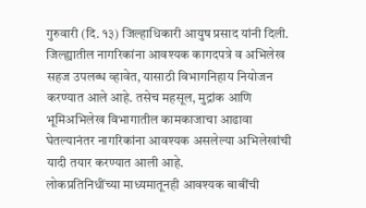गुरुवारी (दि. १३) जिल्हाधिकारी आयुष प्रसाद यांनी दिली.
जिल्ह्यातील नागरिकांना आवश्यक कागदपत्रे व अभिलेख सहज उपलब्ध व्हावेत, यासाठी विभागनिहाय नियोजन करण्यात आले आहे. तसेच महसूल, मुद्रांक आणि भूमिअभिलेख विभागातील कामकाजाचा आढावा घेतल्यानंतर नागरिकांना आवश्यक असलेल्या अभिलेखांची यादी तयार करण्यात आली आहे.
लोकप्रतिनिधींच्या माध्यमातूनही आवश्यक बाबींची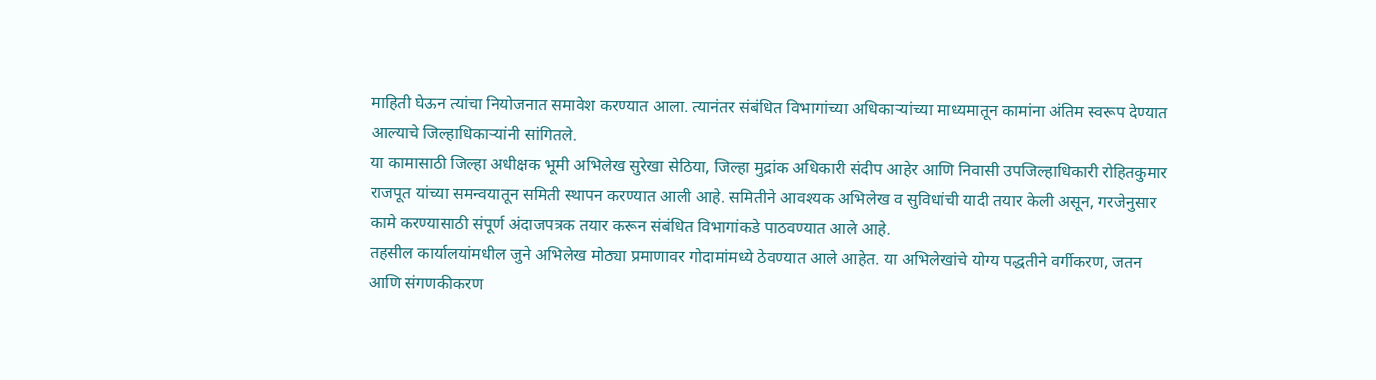माहिती घेऊन त्यांचा नियोजनात समावेश करण्यात आला. त्यानंतर संबंधित विभागांच्या अधिकाऱ्यांच्या माध्यमातून कामांना अंतिम स्वरूप देण्यात आल्याचे जिल्हाधिकाऱ्यांनी सांगितले.
या कामासाठी जिल्हा अधीक्षक भूमी अभिलेख सुरेखा सेठिया, जिल्हा मुद्रांक अधिकारी संदीप आहेर आणि निवासी उपजिल्हाधिकारी रोहितकुमार राजपूत यांच्या समन्वयातून समिती स्थापन करण्यात आली आहे. समितीने आवश्यक अभिलेख व सुविधांची यादी तयार केली असून, गरजेनुसार कामे करण्यासाठी संपूर्ण अंदाजपत्रक तयार करून संबंधित विभागांकडे पाठवण्यात आले आहे.
तहसील कार्यालयांमधील जुने अभिलेख मोठ्या प्रमाणावर गोदामांमध्ये ठेवण्यात आले आहेत. या अभिलेखांचे योग्य पद्धतीने वर्गीकरण, जतन आणि संगणकीकरण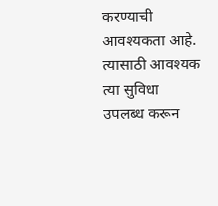करण्याची आवश्यकता आहे. त्यासाठी आवश्यक त्या सुविधा उपलब्ध करून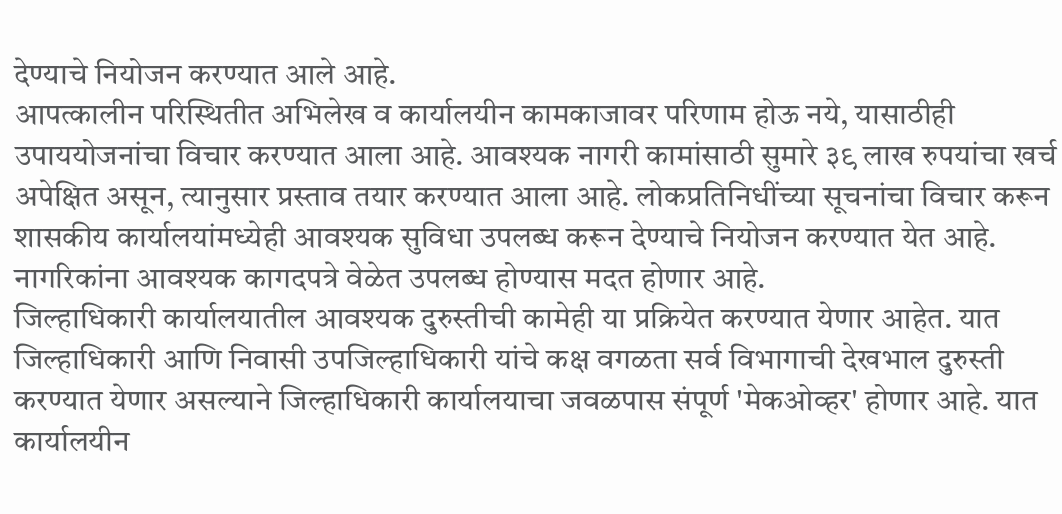देण्याचे नियोजन करण्यात आले आहे.
आपत्कालीन परिस्थितीत अभिलेख व कार्यालयीन कामकाजावर परिणाम होऊ नये, यासाठीही उपाययोजनांचा विचार करण्यात आला आहे. आवश्यक नागरी कामांसाठी सुमारे ३९ लाख रुपयांचा खर्च अपेक्षित असून, त्यानुसार प्रस्ताव तयार करण्यात आला आहे. लोकप्रतिनिधींच्या सूचनांचा विचार करून शासकीय कार्यालयांमध्येही आवश्यक सुविधा उपलब्ध करून देण्याचे नियोजन करण्यात येत आहे. नागरिकांना आवश्यक कागदपत्रे वेळेत उपलब्ध होण्यास मदत होणार आहे.
जिल्हाधिकारी कार्यालयातील आवश्यक दुरुस्तीची कामेही या प्रक्रियेत करण्यात येणार आहेत. यात जिल्हाधिकारी आणि निवासी उपजिल्हाधिकारी यांचे कक्ष वगळता सर्व विभागाची देखभाल दुरुस्ती करण्यात येणार असल्याने जिल्हाधिकारी कार्यालयाचा जवळपास संपूर्ण 'मेकओव्हर' होणार आहे. यात कार्यालयीन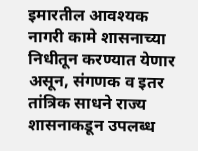इमारतील आवश्यक नागरी कामे शासनाच्या निधीतून करण्यात येणार असून, संगणक व इतर तांत्रिक साधने राज्य शासनाकडून उपलब्ध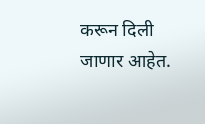करून दिली जाणार आहेत.